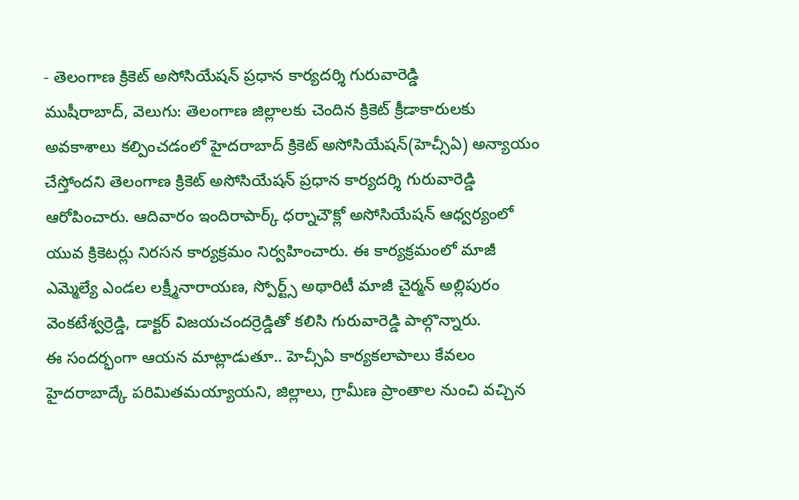- తెలంగాణ క్రికెట్ అసోసియేషన్ ప్రధాన కార్యదర్శి గురువారెడ్డి
ముషీరాబాద్, వెలుగు: తెలంగాణ జిల్లాలకు చెందిన క్రికెట్ క్రీడాకారులకు అవకాశాలు కల్పించడంలో హైదరాబాద్ క్రికెట్ అసోసియేషన్(హెచ్సీఏ) అన్యాయం చేస్తోందని తెలంగాణ క్రికెట్ అసోసియేషన్ ప్రధాన కార్యదర్శి గురువారెడ్డి ఆరోపించారు. ఆదివారం ఇందిరాపార్క్ ధర్నాచౌక్లో అసోసియేషన్ ఆధ్వర్యంలో యువ క్రికెటర్లు నిరసన కార్యక్రమం నిర్వహించారు. ఈ కార్యక్రమంలో మాజీ ఎమ్మెల్యే ఎండల లక్ష్మీనారాయణ, స్పోర్ట్స్ అథారిటీ మాజీ చైర్మన్ అల్లిపురం వెంకటేశ్వర్రెడ్డి, డాక్టర్ విజయచందర్రెడ్డితో కలిసి గురువారెడ్డి పాల్గొన్నారు.
ఈ సందర్భంగా ఆయన మాట్లాడుతూ.. హెచ్సీఏ కార్యకలాపాలు కేవలం హైదరాబాద్కే పరిమితమయ్యాయని, జిల్లాలు, గ్రామీణ ప్రాంతాల నుంచి వచ్చిన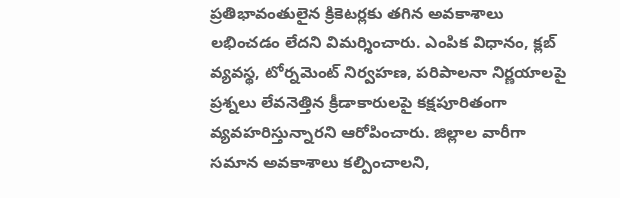ప్రతిభావంతులైన క్రికెటర్లకు తగిన అవకాశాలు లభించడం లేదని విమర్శించారు. ఎంపిక విధానం, క్లబ్ వ్యవస్థ, టోర్నమెంట్ నిర్వహణ, పరిపాలనా నిర్ణయాలపై ప్రశ్నలు లేవనెత్తిన క్రీడాకారులపై కక్షపూరితంగా వ్యవహరిస్తున్నారని ఆరోపించారు. జిల్లాల వారీగా సమాన అవకాశాలు కల్పించాలని,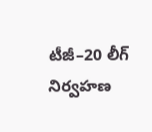టీజీ–20 లీగ్ నిర్వహణ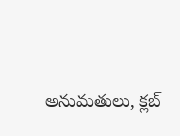అనుమతులు, క్లబ్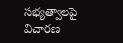సభ్యత్వాలపై విచారణ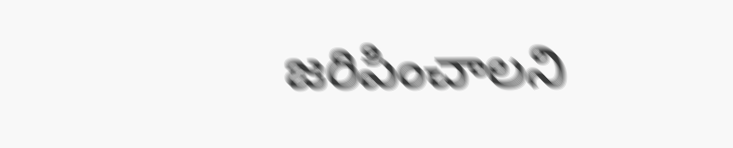జరిపించాలని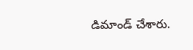డిమాండ్ చేశారు.